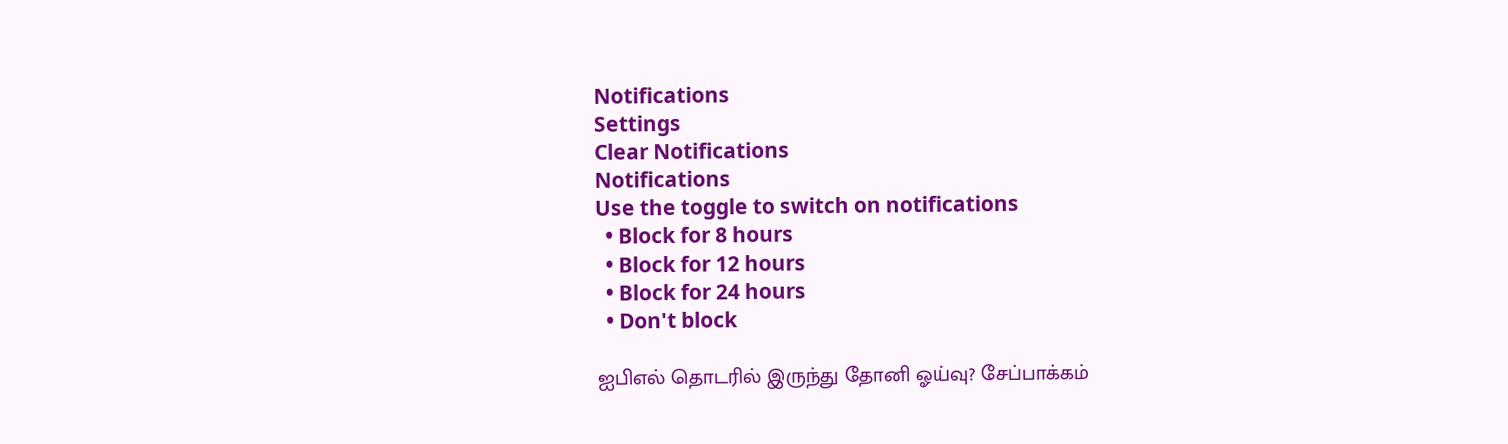Notifications
Settings
Clear Notifications
Notifications
Use the toggle to switch on notifications
  • Block for 8 hours
  • Block for 12 hours
  • Block for 24 hours
  • Don't block

ஐபிஎல் தொடரில் இருந்து தோனி ஓய்வு? சேப்பாக்கம்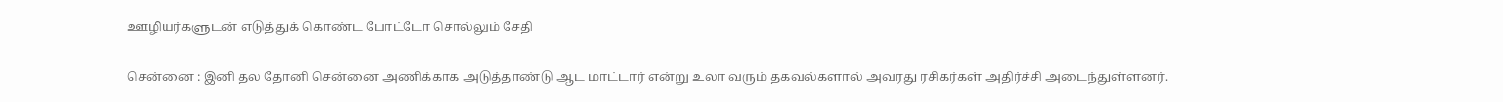ஊழியர்களுடன் எடுத்துக் கொண்ட போட்டோ சொல்லும் சேதி

சென்னை : இனி தல தோனி சென்னை அணிக்காக அடுத்தாண்டு ஆட மாட்டார் என்று உலா வரும் தகவல்களால் அவரது ரசிகர்கள் அதிர்ச்சி அடைந்துள்ளனர்.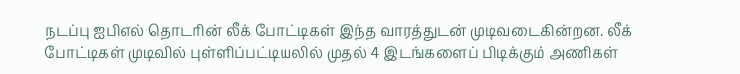நடப்பு ஐபிஎல் தொடரின் லீக் போட்டிகள் இந்த வாரத்துடன் முடிவடைகின்றன. லீக் போட்டிகள் முடிவில் புள்ளிப்பட்டியலில் முதல் 4 இடங்களைப் பிடிக்கும் அணிகள்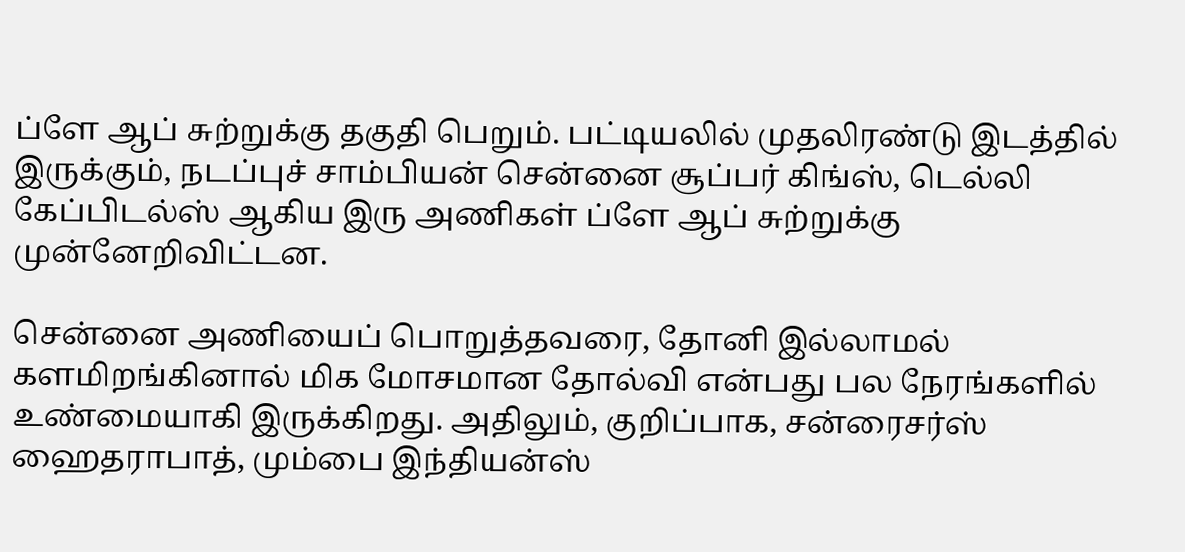ப்ளே ஆப் சுற்றுக்கு தகுதி பெறும். பட்டியலில் முதலிரண்டு இடத்தில் இருக்கும், நடப்புச் சாம்பியன் சென்னை சூப்பர் கிங்ஸ், டெல்லி கேப்பிடல்ஸ் ஆகிய இரு அணிகள் ப்ளே ஆப் சுற்றுக்கு முன்னேறிவிட்டன.

சென்னை அணியைப் பொறுத்தவரை, தோனி இல்லாமல் களமிறங்கினால் மிக மோசமான தோல்வி என்பது பல நேரங்களில் உண்மையாகி இருக்கிறது. அதிலும், குறிப்பாக, சன்ரைசர்ஸ் ஹைதராபாத், மும்பை இந்தியன்ஸ்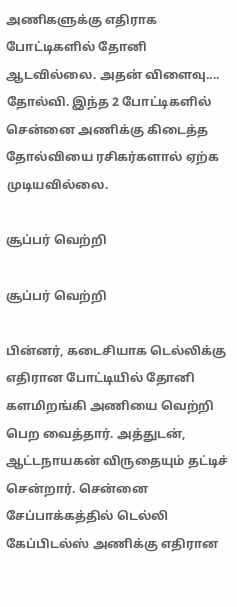அணிகளுக்கு எதிராக போட்டிகளில் தோனி ஆடவில்லை. அதன் விளைவு.... தோல்வி. இந்த 2 போட்டிகளில் சென்னை அணிக்கு கிடைத்த தோல்வியை ரசிகர்களால் ஏற்க முடியவில்லை.

சூப்பர் வெற்றி

சூப்பர் வெற்றி

பின்னர், கடைசியாக டெல்லிக்கு எதிரான போட்டியில் தோனி களமிறங்கி அணியை வெற்றி பெற வைத்தார். அத்துடன், ஆட்டநாயகன் விருதையும் தட்டிச் சென்றார். சென்னை சேப்பாக்கத்தில் டெல்லி கேப்பிடல்ஸ் அணிக்கு எதிரான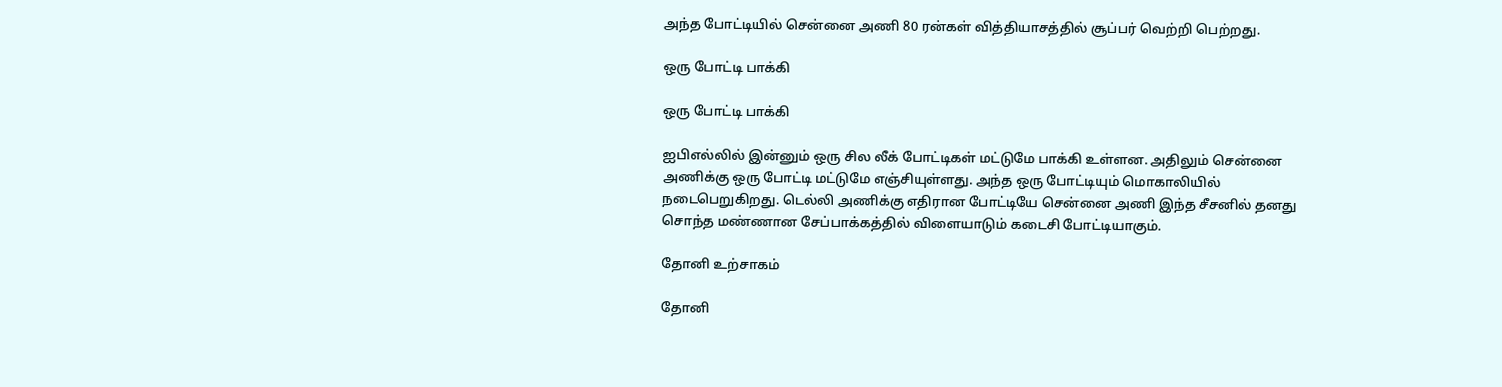அந்த போட்டியில் சென்னை அணி 80 ரன்கள் வித்தியாசத்தில் சூப்பர் வெற்றி பெற்றது.

ஒரு போட்டி பாக்கி

ஒரு போட்டி பாக்கி

ஐபிஎல்லில் இன்னும் ஒரு சில லீக் போட்டிகள் மட்டுமே பாக்கி உள்ளன. அதிலும் சென்னை அணிக்கு ஒரு போட்டி மட்டுமே எஞ்சியுள்ளது. அந்த ஒரு போட்டியும் மொகாலியில் நடைபெறுகிறது. டெல்லி அணிக்கு எதிரான போட்டியே சென்னை அணி இந்த சீசனில் தனது சொந்த மண்ணான சேப்பாக்கத்தில் விளையாடும் கடைசி போட்டியாகும்.

தோனி உற்சாகம்

தோனி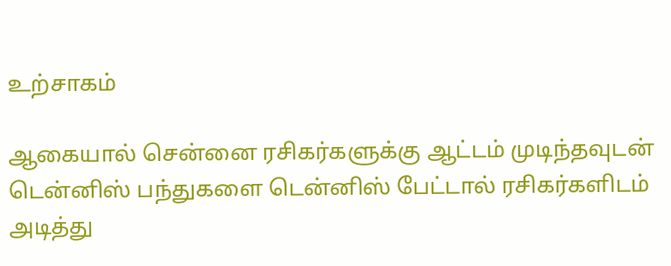உற்சாகம்

ஆகையால் சென்னை ரசிகர்களுக்கு ஆட்டம் முடிந்தவுடன் டென்னிஸ் பந்துகளை டென்னிஸ் பேட்டால் ரசிகர்களிடம் அடித்து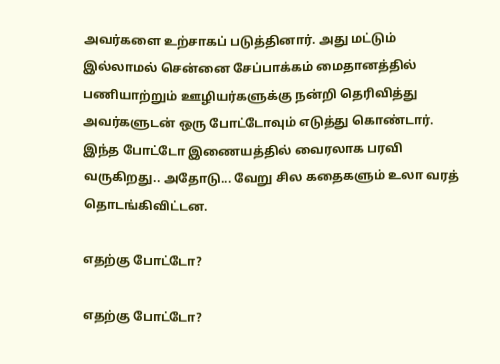அவர்களை உற்சாகப் படுத்தினார். அது மட்டும் இல்லாமல் சென்னை சேப்பாக்கம் மைதானத்தில் பணியாற்றும் ஊழியர்களுக்கு நன்றி தெரிவித்து அவர்களுடன் ஒரு போட்டோவும் எடுத்து கொண்டார். இந்த போட்டோ இணையத்தில் வைரலாக பரவி வருகிறது.. அதோடு... வேறு சில கதைகளும் உலா வரத் தொடங்கிவிட்டன.

எதற்கு போட்டோ?

எதற்கு போட்டோ?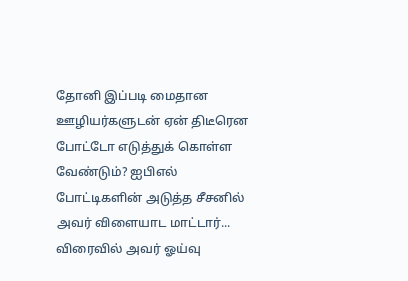தோனி இப்படி மைதான ஊழியர்களுடன் ஏன் திடீரென போட்டோ எடுத்துக் கொள்ள வேண்டும்? ஐபிஎல் போட்டிகளின் அடுத்த சீசனில் அவர் விளையாட மாட்டார்... விரைவில் அவர் ஓய்வு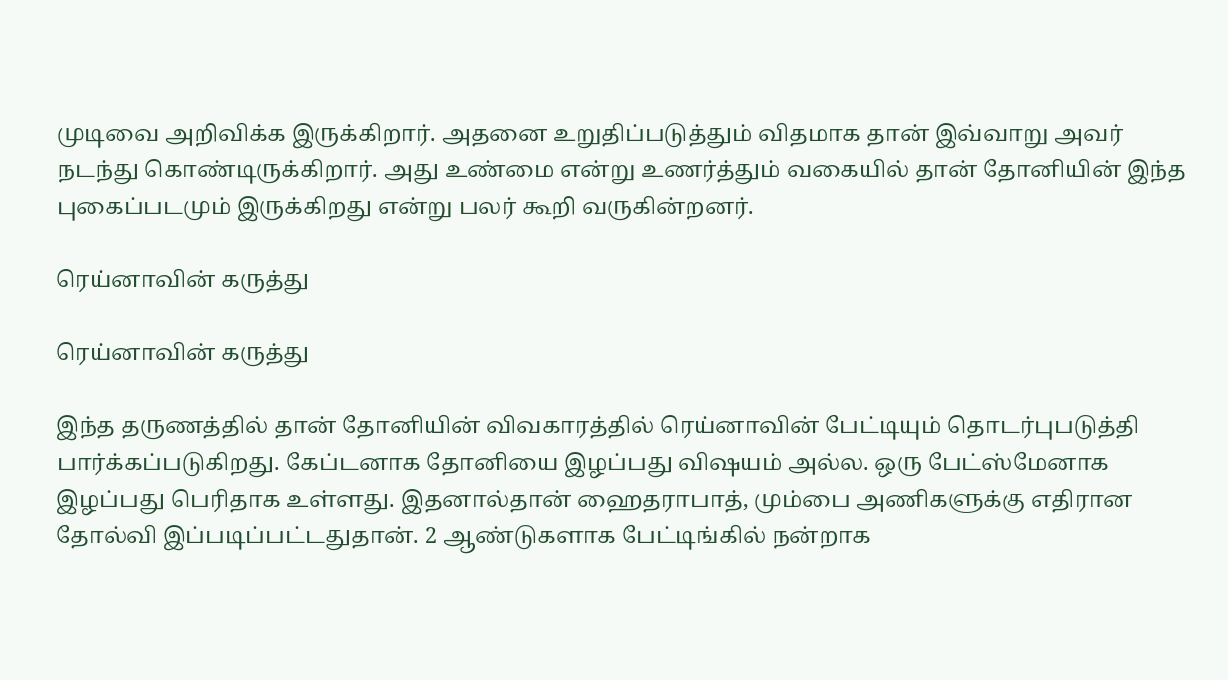முடிவை அறிவிக்க இருக்கிறார். அதனை உறுதிப்படுத்தும் விதமாக தான் இவ்வாறு அவர் நடந்து கொண்டிருக்கிறார். அது உண்மை என்று உணர்த்தும் வகையில் தான் தோனியின் இந்த புகைப்படமும் இருக்கிறது என்று பலர் கூறி வருகின்றனர்.

ரெய்னாவின் கருத்து

ரெய்னாவின் கருத்து

இந்த தருணத்தில் தான் தோனியின் விவகாரத்தில் ரெய்னாவின் பேட்டியும் தொடர்புபடுத்தி பார்க்கப்படுகிறது. கேப்டனாக தோனியை இழப்பது விஷயம் அல்ல. ஒரு பேட்ஸ்மேனாக இழப்பது பெரிதாக உள்ளது. இதனால்தான் ஹைதராபாத், மும்பை அணிகளுக்கு எதிரான தோல்வி இப்படிப்பட்டதுதான். 2 ஆண்டுகளாக பேட்டிங்கில் நன்றாக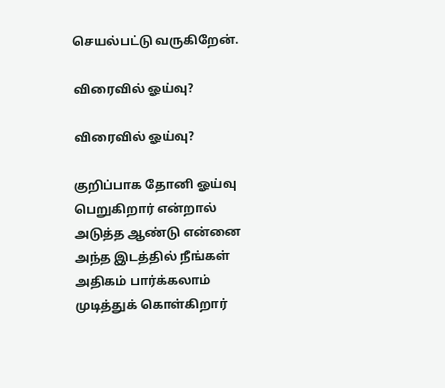செயல்பட்டு வருகிறேன்.

விரைவில் ஓய்வு?

விரைவில் ஓய்வு?

குறிப்பாக தோனி ஓய்வு பெறுகிறார் என்றால் அடுத்த ஆண்டு என்னை அந்த இடத்தில் நீங்கள் அதிகம் பார்க்கலாம் முடித்துக் கொள்கிறார்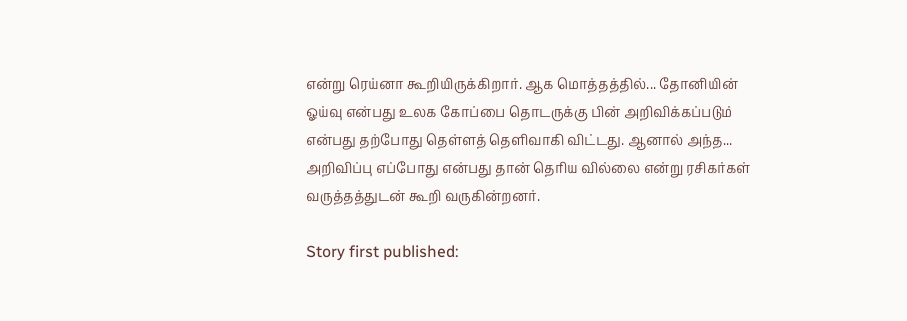என்று ரெய்னா கூறியிருக்கிறார். ஆக மொத்தத்தில்... தோனியின் ஓய்வு என்பது உலக கோப்பை தொடருக்கு பின் அறிவிக்கப்படும் என்பது தற்போது தெள்ளத் தெளிவாகி விட்டது. ஆனால் அந்த... அறிவிப்பு எப்போது என்பது தான் தெரிய வில்லை என்று ரசிகர்கள் வருத்தத்துடன் கூறி வருகின்றனர்.

Story first published: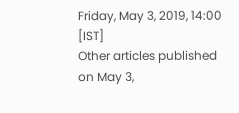Friday, May 3, 2019, 14:00 [IST]
Other articles published on May 3,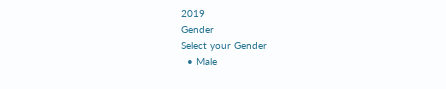2019
Gender
Select your Gender
  • Male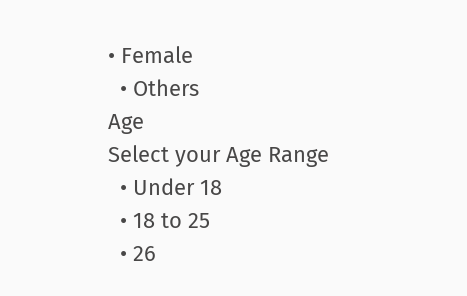• Female
  • Others
Age
Select your Age Range
  • Under 18
  • 18 to 25
  • 26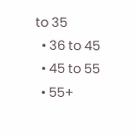to 35
  • 36 to 45
  • 45 to 55
  • 55+